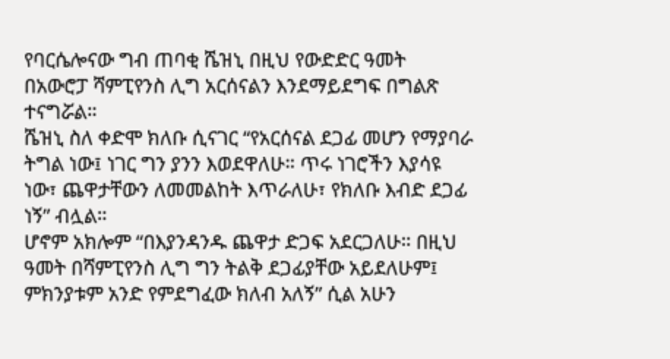የባርሴሎናው ግብ ጠባቂ ሼዝኒ በዚህ የውድድር ዓመት በአውሮፓ ሻምፒየንስ ሊግ አርሰናልን እንደማይደግፍ በግልጽ ተናግሯል።
ሼዝኒ ስለ ቀድሞ ክለቡ ሲናገር “የአርሰናል ደጋፊ መሆን የማያባራ ትግል ነው፤ ነገር ግን ያንን እወደዋለሁ። ጥሩ ነገሮችን እያሳዩ ነው፣ ጨዋታቸውን ለመመልከት እጥራለሁ፣ የክለቡ እብድ ደጋፊ ነኝ” ብሏል።
ሆኖም አክሎም “በእያንዳንዱ ጨዋታ ድጋፍ አደርጋለሁ። በዚህ ዓመት በሻምፒየንስ ሊግ ግን ትልቅ ደጋፊያቸው አይደለሁም፤ ምክንያቱም አንድ የምደግፈው ክለብ አለኝ” ሲል አሁን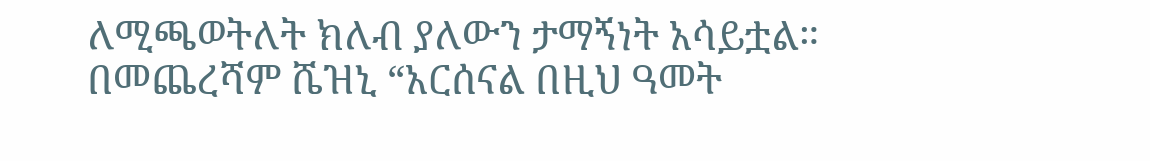ለሚጫወትለት ክለብ ያለውን ታማኝነት አሳይቷል።
በመጨረሻም ሼዝኒ “አርሰናል በዚህ ዓመት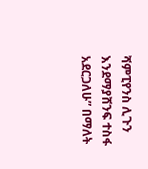ሻምፒየንስ ሊጉን እንደማያሸንፍ ተስፋ አደርጋለሁ” በማለት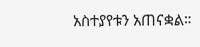አስተያየቱን አጠናቋል።